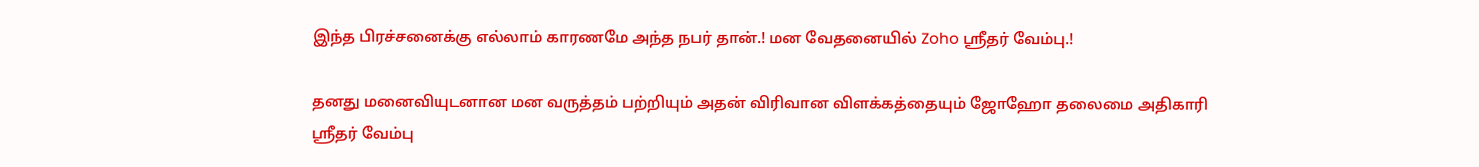இந்த பிரச்சனைக்கு எல்லாம் காரணமே அந்த நபர் தான்.! மன வேதனையில் Zoho ஸ்ரீதர் வேம்பு.!

தனது மனைவியுடனான மன வருத்தம் பற்றியும் அதன் விரிவான விளக்கத்தையும் ஜோஹோ தலைமை அதிகாரி ஸ்ரீதர் வேம்பு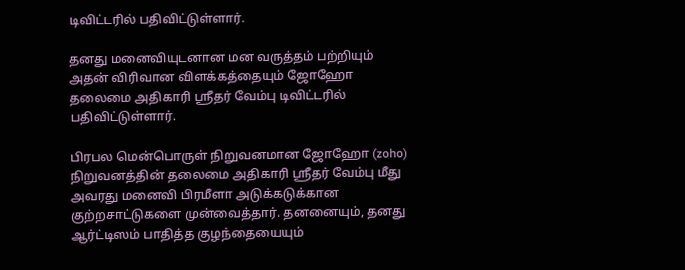டிவிட்டரில் பதிவிட்டுள்ளார்.

தனது மனைவியுடனான மன வருத்தம் பற்றியும் அதன் விரிவான விளக்கத்தையும் ஜோஹோ தலைமை அதிகாரி ஸ்ரீதர் வேம்பு டிவிட்டரில் பதிவிட்டுள்ளார்.

பிரபல மென்பொருள் நிறுவனமான ஜோஹோ (zoho) நிறுவனத்தின் தலைமை அதிகாரி ஸ்ரீதர் வேம்பு மீது அவரது மனைவி பிரமீளா அடுக்கடுக்கான குற்றசாட்டுகளை முன்வைத்தார். தனனையும், தனது ஆர்ட்டிஸம் பாதித்த குழந்தையையும்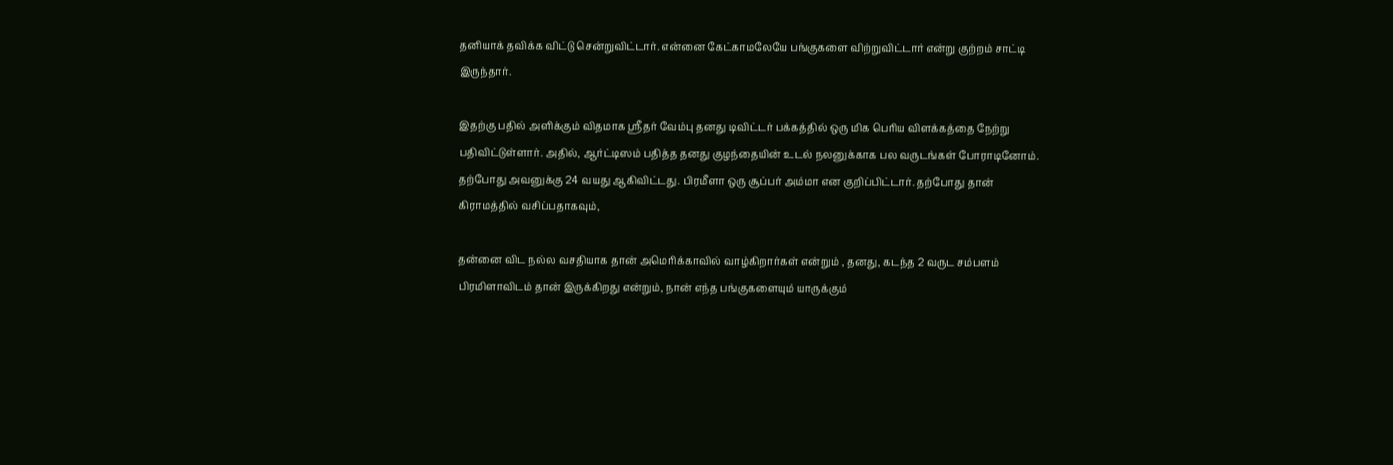தனியாக் தவிக்க விட்டு சென்றுவிட்டார். என்னை கேட்காமலேயே பங்குகளை விற்றுவிட்டார் என்று குற்றம் சாட்டி இருந்தார்.

இதற்கு பதில் அளிக்கும் விதமாக ஸ்ரீதர் வேம்பு தனது டிவிட்டர் பக்கத்தில் ஒரு மிக பெரிய விளக்கத்தை நேற்று பதிவிட்டுள்ளார். அதில், ஆர்ட்டிஸம் பதித்த தனது குழந்தையின் உடல் நலனுக்காக பல வருடங்கள் போராடினோம். தற்போது அவனுக்கு 24 வயது ஆகிவிட்டது. பிரமீளா ஒரு சூப்பர் அம்மா என குறிப்பிட்டார். தற்போது தான் கிராமத்தில் வசிப்பதாகவும்,

தன்னை விட நல்ல வசதியாக தான் அமெரிக்காவில் வாழ்கிறார்கள் என்றும் , தனது, கடந்த 2 வருட சம்பளம் பிரமிளாவிடம் தான் இருக்கிறது என்றும், நான் எந்த பங்குகளையும் யாருக்கும்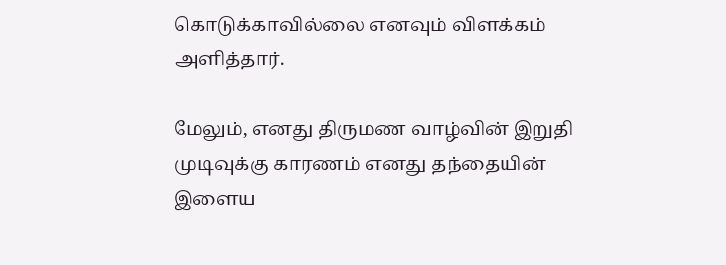கொடுக்காவில்லை எனவும் விளக்கம் அளித்தார்.

மேலும், எனது திருமண வாழ்வின் இறுதி முடிவுக்கு காரணம் எனது தந்தையின் இளைய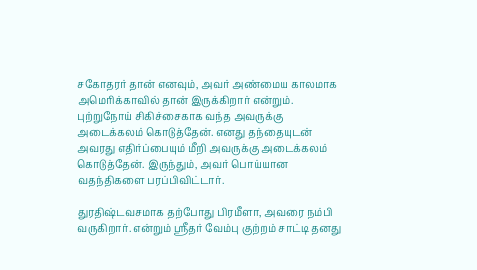சகோதரர் தான் எனவும், அவர் அண்மைய காலமாக அமெரிக்காவில் தான் இருக்கிறார் என்றும். புற்றுநோய் சிகிச்சைகாக வந்த அவருக்கு அடைக்கலம் கொடுத்தேன். எனது தந்தையுடன் அவரது எதிர்ப்பையும் மீறி அவருக்கு அடைக்கலம் கொடுத்தேன். இருந்தும், அவர் பொய்யான வதந்திகளை பரப்பிவிட்டார்.

துரதிஷ்டவசமாக தற்போது பிரமீளா, அவரை நம்பி வருகிறார். என்றும் ஸ்ரீதர் வேம்பு குற்றம் சாட்டி தனது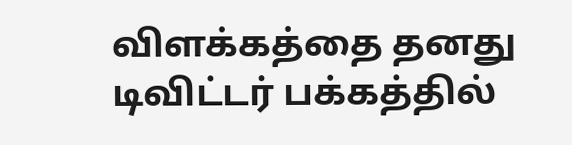விளக்கத்தை தனது டிவிட்டர் பக்கத்தில்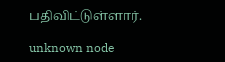பதிவிட்டுள்ளார்.

unknown node